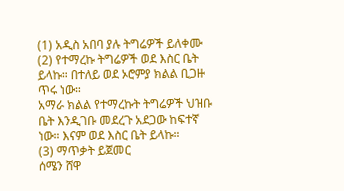(1) አዲስ አበባ ያሉ ትግሬዎች ይለቀሙ
(2) የተማረኩ ትግሬዎች ወደ እስር ቤት ይላኩ። በተለይ ወደ ኦሮምያ ክልል ቢጋዙ ጥሩ ነው።
አማራ ክልል የተማረኩት ትግሬዎች ህዝቡ ቤት እንዲገቡ መደረጉ አደጋው ከፍተኛ ነው። እናም ወደ እስር ቤት ይላኩ።
(3) ማጥቃት ይጀመር
ሰሜን ሸዋ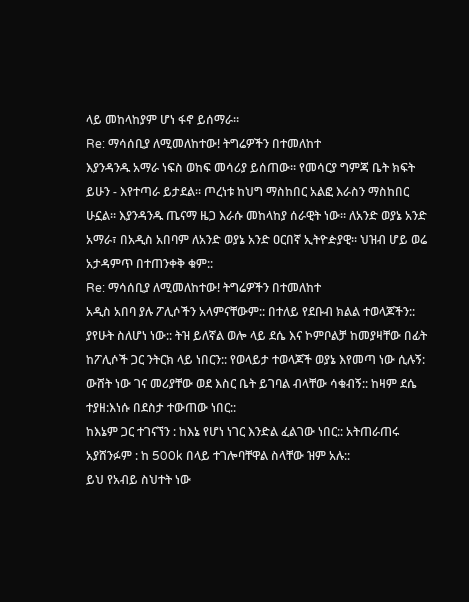ላይ መከላከያም ሆነ ፋኖ ይሰማራ።
Re: ማሳሰቢያ ለሚመለከተው! ትግሬዎችን በተመለከተ
እያንዳንዱ አማራ ነፍስ ወከፍ መሳሪያ ይሰጠው። የመሳርያ ግምጃ ቤት ክፍት ይሁን - እየተጣራ ይታደል። ጦረነቱ ከህግ ማስከበር አልፎ እራስን ማስከበር ሁኗል። እያንዳንዱ ጤናማ ዜጋ እራሱ መከላከያ ሰራዊት ነው። ለአንድ ወያኔ አንድ አማራ፣ በአዲስ አበባም ለአንድ ወያኔ አንድ ዐርበኛ ኢትዮዽያዊ። ህዝብ ሆይ ወሬ አታዳምጥ በተጠንቀቅ ቁም::
Re: ማሳሰቢያ ለሚመለከተው! ትግሬዎችን በተመለከተ
አዲስ አበባ ያሉ ፖሊሶችን አላምናቸውም:: በተለይ የደቡብ ክልል ተወላጆችን:: ያየሁት ስለሆነ ነው:: ትዝ ይለኛል ወሎ ላይ ደሴ እና ኮምቦልቻ ከመያዛቸው በፊት ከፖሊሶች ጋር ንትርክ ላይ ነበርን:: የወላይታ ተወላጆች ወያኔ እየመጣ ነው ሲሉኝ: ውሸት ነው ገና መሪያቸው ወደ እስር ቤት ይገባል ብላቸው ሳቁብኝ:: ከዛም ደሴ ተያዘ:እነሱ በደስታ ተውጠው ነበር::
ከእኔም ጋር ተገናኘን : ከእኔ የሆነ ነገር እንድል ፈልገው ነበር:: አትጠራጠሩ አያሸንፉም : ከ 500k በላይ ተገሎባቸዋል ስላቸው ዝም አሉ::
ይህ የአብይ ስህተት ነው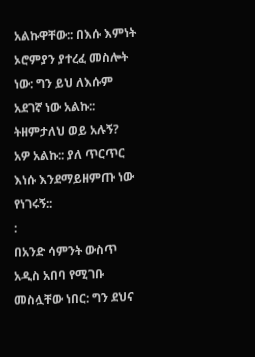አልኩዋቸው:: በእሱ እምነት ኦሮምያን ያተረፈ መስሎት ነው: ግን ይህ ለእሱም አደገኛ ነው አልኩ::
ትዘምታለህ ወይ አሉኝ? አዎ አልኩ:: ያለ ጥርጥር እነሱ እንደማይዘምጡ ነው የነገሩኝ::
:
በአንድ ሳምንት ውስጥ አዲስ አበባ የሚገቡ መስሏቸው ነበር: ግን ደህና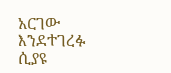አርገው እንደተገረፉ ሲያዩ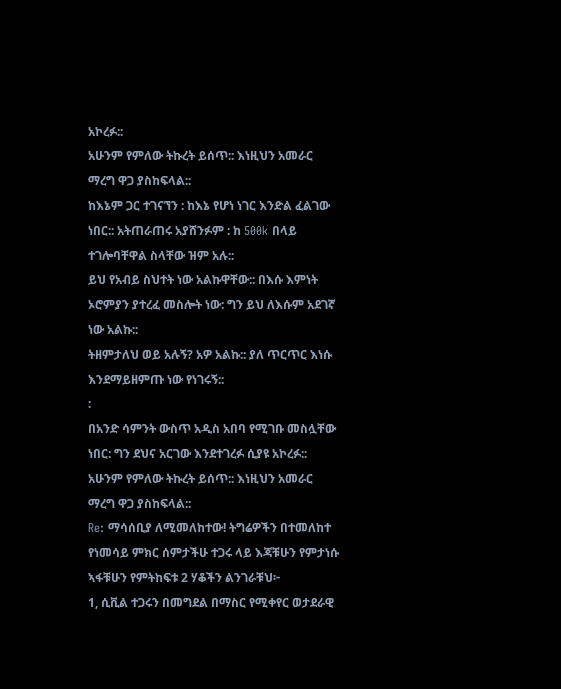አኮረፉ::
አሁንም የምለው ትኩረት ይሰጥ:: እነዚህን አመራር ማረግ ዋጋ ያስከፍላል::
ከእኔም ጋር ተገናኘን : ከእኔ የሆነ ነገር እንድል ፈልገው ነበር:: አትጠራጠሩ አያሸንፉም : ከ 500k በላይ ተገሎባቸዋል ስላቸው ዝም አሉ::
ይህ የአብይ ስህተት ነው አልኩዋቸው:: በእሱ እምነት ኦሮምያን ያተረፈ መስሎት ነው: ግን ይህ ለእሱም አደገኛ ነው አልኩ::
ትዘምታለህ ወይ አሉኝ? አዎ አልኩ:: ያለ ጥርጥር እነሱ እንደማይዘምጡ ነው የነገሩኝ::
:
በአንድ ሳምንት ውስጥ አዲስ አበባ የሚገቡ መስሏቸው ነበር: ግን ደህና አርገው እንደተገረፉ ሲያዩ አኮረፉ::
አሁንም የምለው ትኩረት ይሰጥ:: እነዚህን አመራር ማረግ ዋጋ ያስከፍላል::
Re: ማሳሰቢያ ለሚመለከተው! ትግሬዎችን በተመለከተ
የነመሳይ ምክር ሰምታችሁ ተጋሩ ላይ እጃቹሁን የምታነሱ ኣፋቹሁን የምትከፍቱ 2 ሃቆችን ልንገራቹህ፦
1, ሲቪል ተጋሩን በመግደል በማስር የሚቀየር ወታደራዊ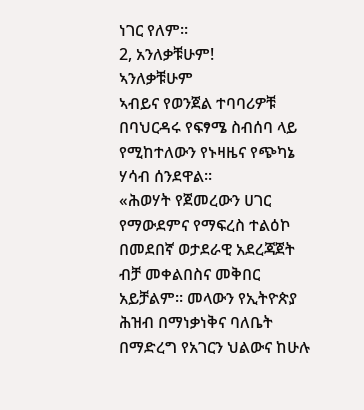ነገር የለም።
2, አንለቃቹሁም!
ኣንለቃቹሁም
ኣብይና የወንጀል ተባባሪዎቹ በባህርዳሩ የፍፃሜ ስብሰባ ላይ የሚከተለውን የኑዛዜና የጭካኔ ሃሳብ ሰንደዋል፡፡
«ሕወሃት የጀመረውን ሀገር የማውደምና የማፍረስ ተልዕኮ በመደበኛ ወታደራዊ አደረጃጀት ብቻ መቀልበስና መቅበር አይቻልም። መላውን የኢትዮጵያ ሕዝብ በማነቃነቅና ባለቤት በማድረግ የአገርን ህልውና ከሁሉ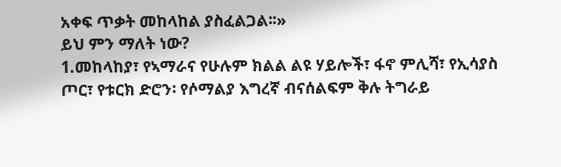አቀፍ ጥቃት መከላከል ያስፈልጋል፡፡»
ይህ ምን ማለት ነው?
1.መከላከያ፣ የኣማራና የሁሉም ክልል ልዩ ሃይሎች፣ ፋኖ ምሊሻ፣ የኢሳያስ ጦር፣ የቱርክ ድሮን፡ የሶማልያ እግረኛ ብናሰልፍም ቅሉ ትግራይ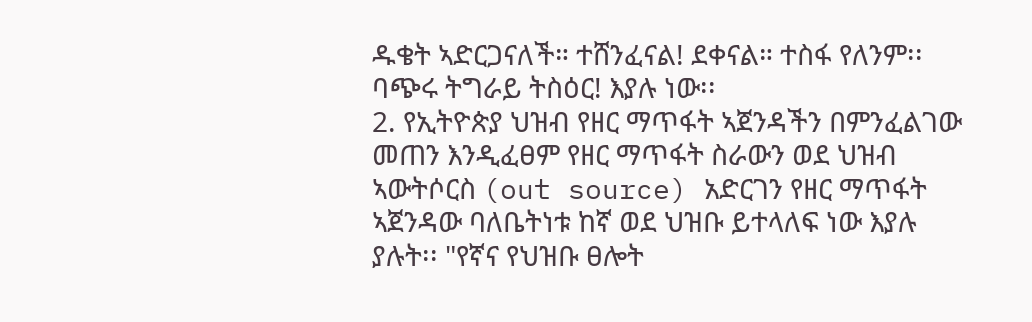ዱቄት ኣድርጋናለች። ተሸንፈናል! ደቀናል። ተስፋ የለንም፡፡ ባጭሩ ትግራይ ትስዕር! እያሉ ነው፡፡
2. የኢትዮጵያ ህዝብ የዘር ማጥፋት ኣጀንዳችን በምንፈልገው መጠን እንዲፈፀም የዘር ማጥፋት ስራውን ወደ ህዝብ ኣውትሶርስ (out source) አድርገን የዘር ማጥፋት ኣጀንዳው ባለቤትነቱ ከኛ ወደ ህዝቡ ይተላለፍ ነው እያሉ ያሉት፡፡ "የኛና የህዝቡ ፀሎት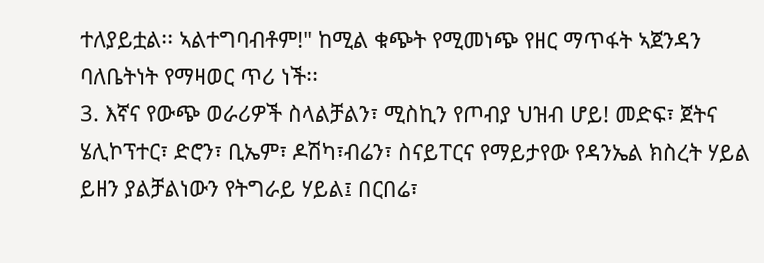ተለያይቷል፡፡ ኣልተግባብቶም!" ከሚል ቁጭት የሚመነጭ የዘር ማጥፋት ኣጀንዳን ባለቤትነት የማዛወር ጥሪ ነች፡፡
3. እኛና የውጭ ወራሪዎች ስላልቻልን፣ ሚስኪን የጦብያ ህዝብ ሆይ! መድፍ፣ ጀትና ሄሊኮፕተር፣ ድሮን፣ ቢኤም፣ ዶሽካ፣ብሬን፣ ስናይፐርና የማይታየው የዳንኤል ክስረት ሃይል ይዘን ያልቻልነውን የትግራይ ሃይል፤ በርበሬ፣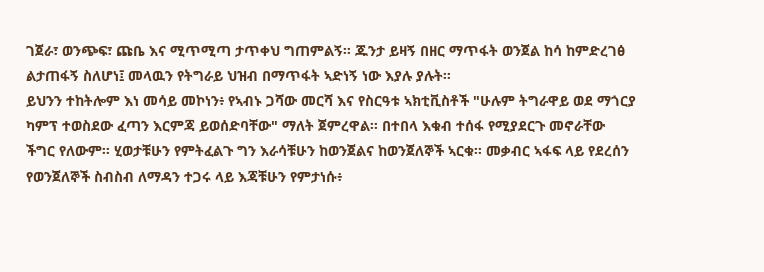ገጀራ፣ ወንጭፍ፣ ጩቤ እና ሚጥሚጣ ታጥቀህ ግጠምልኝ፡፡ ጁንታ ይዛኝ በዘር ማጥፋት ወንጀል ከሳ ከምድረገፅ ልታጠፋኝ ስለሆነ፤ መላዉን የትግራይ ህዝብ በማጥፋት ኣድነኝ ነው እያሉ ያሉት፡፡
ይህንን ተከትሎም እነ መሳይ መኮነን፥ የኣብኑ ጋሻው መርሻ እና የስርዓቱ ኣክቲቪስቶች "ሁሉም ትግራዋይ ወደ ማጎርያ ካምፕ ተወስደው ፈጣን እርምጃ ይወሰድባቸው" ማለት ጀምረዋል፡፡ በተበላ እቁብ ተሰፋ የሚያደርጉ መኖራቸው ችግር የለውም፡፡ ሂወታቹሁን የምትፈልጉ ግን እራሳቹሁን ከወንጀልና ከወንጀለኞች ኣርቁ፡፡ መቃብር ኣፋፍ ላይ የደረሰን የወንጀለኞች ስብስብ ለማዳን ተጋሩ ላይ እጃቹሁን የምታነሱ፥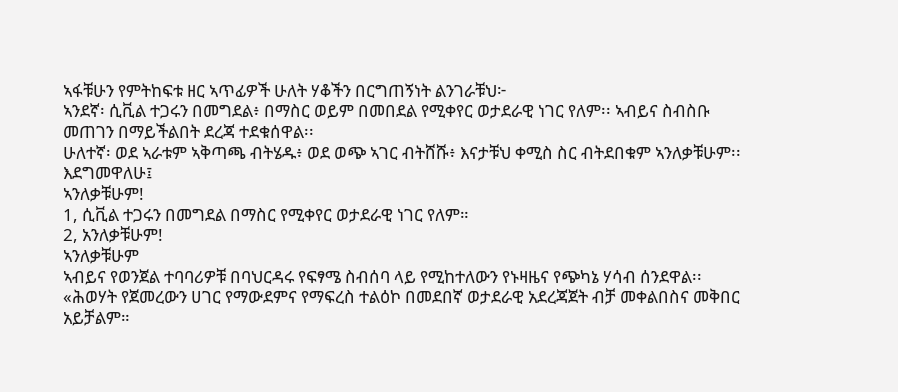ኣፋቹሁን የምትከፍቱ ዘር ኣጥፊዎች ሁለት ሃቆችን በርግጠኝነት ልንገራቹህ፦
ኣንደኛ፡ ሲቪል ተጋሩን በመግደል፥ በማስር ወይም በመበደል የሚቀየር ወታደራዊ ነገር የለም፡፡ ኣብይና ስብስቡ መጠገን በማይችልበት ደረጃ ተደቁሰዋል፡፡
ሁለተኛ፡ ወደ ኣራቱም ኣቅጣጫ ብትሄዱ፥ ወደ ወጭ ኣገር ብትሸሹ፥ እናታቹህ ቀሚስ ስር ብትደበቁም ኣንለቃቹሁም፡፡ እደግመዋለሁ፤
ኣንለቃቹሁም!
1, ሲቪል ተጋሩን በመግደል በማስር የሚቀየር ወታደራዊ ነገር የለም።
2, አንለቃቹሁም!
ኣንለቃቹሁም
ኣብይና የወንጀል ተባባሪዎቹ በባህርዳሩ የፍፃሜ ስብሰባ ላይ የሚከተለውን የኑዛዜና የጭካኔ ሃሳብ ሰንደዋል፡፡
«ሕወሃት የጀመረውን ሀገር የማውደምና የማፍረስ ተልዕኮ በመደበኛ ወታደራዊ አደረጃጀት ብቻ መቀልበስና መቅበር አይቻልም።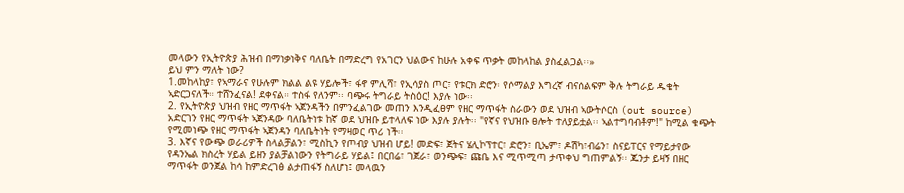መላውን የኢትዮጵያ ሕዝብ በማነቃነቅና ባለቤት በማድረግ የአገርን ህልውና ከሁሉ አቀፍ ጥቃት መከላከል ያስፈልጋል፡፡»
ይህ ምን ማለት ነው?
1.መከላከያ፣ የኣማራና የሁሉም ክልል ልዩ ሃይሎች፣ ፋኖ ምሊሻ፣ የኢሳያስ ጦር፣ የቱርክ ድሮን፡ የሶማልያ እግረኛ ብናሰልፍም ቅሉ ትግራይ ዱቄት ኣድርጋናለች። ተሸንፈናል! ደቀናል። ተስፋ የለንም፡፡ ባጭሩ ትግራይ ትስዕር! እያሉ ነው፡፡
2. የኢትዮጵያ ህዝብ የዘር ማጥፋት ኣጀንዳችን በምንፈልገው መጠን እንዲፈፀም የዘር ማጥፋት ስራውን ወደ ህዝብ ኣውትሶርስ (out source) አድርገን የዘር ማጥፋት ኣጀንዳው ባለቤትነቱ ከኛ ወደ ህዝቡ ይተላለፍ ነው እያሉ ያሉት፡፡ "የኛና የህዝቡ ፀሎት ተለያይቷል፡፡ ኣልተግባብቶም!" ከሚል ቁጭት የሚመነጭ የዘር ማጥፋት ኣጀንዳን ባለቤትነት የማዛወር ጥሪ ነች፡፡
3. እኛና የውጭ ወራሪዎች ስላልቻልን፣ ሚስኪን የጦብያ ህዝብ ሆይ! መድፍ፣ ጀትና ሄሊኮፕተር፣ ድሮን፣ ቢኤም፣ ዶሽካ፣ብሬን፣ ስናይፐርና የማይታየው የዳንኤል ክስረት ሃይል ይዘን ያልቻልነውን የትግራይ ሃይል፤ በርበሬ፣ ገጀራ፣ ወንጭፍ፣ ጩቤ እና ሚጥሚጣ ታጥቀህ ግጠምልኝ፡፡ ጁንታ ይዛኝ በዘር ማጥፋት ወንጀል ከሳ ከምድረገፅ ልታጠፋኝ ስለሆነ፤ መላዉን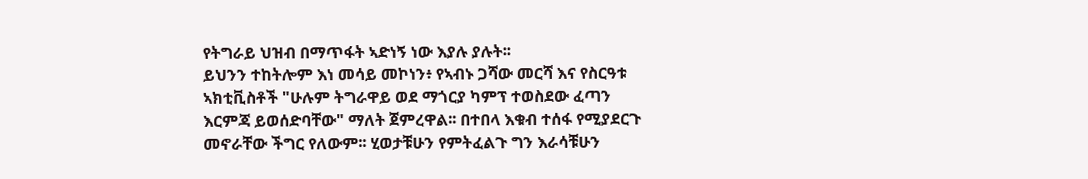የትግራይ ህዝብ በማጥፋት ኣድነኝ ነው እያሉ ያሉት፡፡
ይህንን ተከትሎም እነ መሳይ መኮነን፥ የኣብኑ ጋሻው መርሻ እና የስርዓቱ ኣክቲቪስቶች "ሁሉም ትግራዋይ ወደ ማጎርያ ካምፕ ተወስደው ፈጣን እርምጃ ይወሰድባቸው" ማለት ጀምረዋል፡፡ በተበላ እቁብ ተሰፋ የሚያደርጉ መኖራቸው ችግር የለውም፡፡ ሂወታቹሁን የምትፈልጉ ግን እራሳቹሁን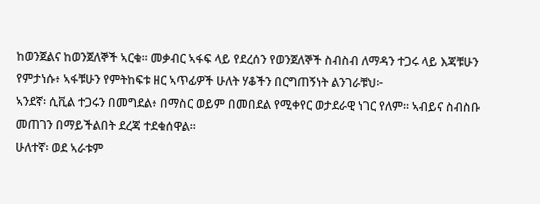ከወንጀልና ከወንጀለኞች ኣርቁ፡፡ መቃብር ኣፋፍ ላይ የደረሰን የወንጀለኞች ስብስብ ለማዳን ተጋሩ ላይ እጃቹሁን የምታነሱ፥ ኣፋቹሁን የምትከፍቱ ዘር ኣጥፊዎች ሁለት ሃቆችን በርግጠኝነት ልንገራቹህ፦
ኣንደኛ፡ ሲቪል ተጋሩን በመግደል፥ በማስር ወይም በመበደል የሚቀየር ወታደራዊ ነገር የለም፡፡ ኣብይና ስብስቡ መጠገን በማይችልበት ደረጃ ተደቁሰዋል፡፡
ሁለተኛ፡ ወደ ኣራቱም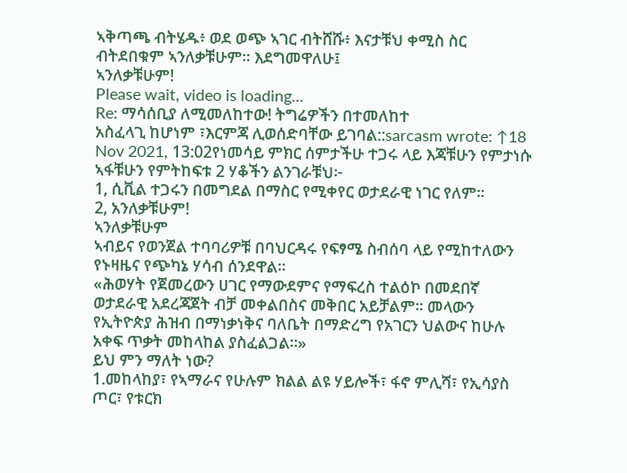ኣቅጣጫ ብትሄዱ፥ ወደ ወጭ ኣገር ብትሸሹ፥ እናታቹህ ቀሚስ ስር ብትደበቁም ኣንለቃቹሁም፡፡ እደግመዋለሁ፤
ኣንለቃቹሁም!
Please wait, video is loading...
Re: ማሳሰቢያ ለሚመለከተው! ትግሬዎችን በተመለከተ
አስፈላጊ ከሆነም ፣እርምጃ ሊወሰድባቸው ይገባል::sarcasm wrote: ↑18 Nov 2021, 13:02የነመሳይ ምክር ሰምታችሁ ተጋሩ ላይ እጃቹሁን የምታነሱ ኣፋቹሁን የምትከፍቱ 2 ሃቆችን ልንገራቹህ፦
1, ሲቪል ተጋሩን በመግደል በማስር የሚቀየር ወታደራዊ ነገር የለም።
2, አንለቃቹሁም!
ኣንለቃቹሁም
ኣብይና የወንጀል ተባባሪዎቹ በባህርዳሩ የፍፃሜ ስብሰባ ላይ የሚከተለውን የኑዛዜና የጭካኔ ሃሳብ ሰንደዋል፡፡
«ሕወሃት የጀመረውን ሀገር የማውደምና የማፍረስ ተልዕኮ በመደበኛ ወታደራዊ አደረጃጀት ብቻ መቀልበስና መቅበር አይቻልም። መላውን የኢትዮጵያ ሕዝብ በማነቃነቅና ባለቤት በማድረግ የአገርን ህልውና ከሁሉ አቀፍ ጥቃት መከላከል ያስፈልጋል፡፡»
ይህ ምን ማለት ነው?
1.መከላከያ፣ የኣማራና የሁሉም ክልል ልዩ ሃይሎች፣ ፋኖ ምሊሻ፣ የኢሳያስ ጦር፣ የቱርክ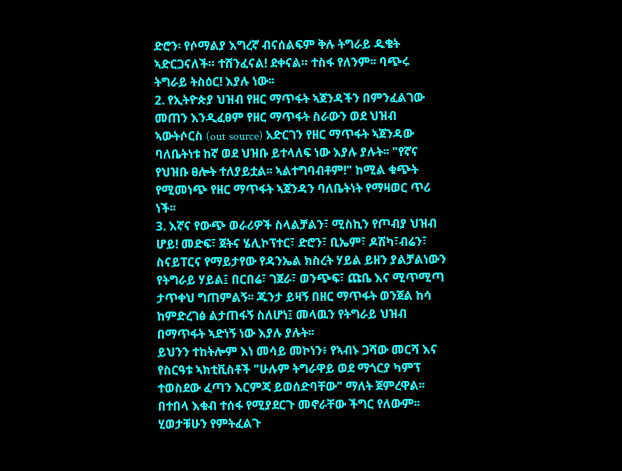ድሮን፡ የሶማልያ እግረኛ ብናሰልፍም ቅሉ ትግራይ ዱቄት ኣድርጋናለች። ተሸንፈናል! ደቀናል። ተስፋ የለንም፡፡ ባጭሩ ትግራይ ትስዕር! እያሉ ነው፡፡
2. የኢትዮጵያ ህዝብ የዘር ማጥፋት ኣጀንዳችን በምንፈልገው መጠን እንዲፈፀም የዘር ማጥፋት ስራውን ወደ ህዝብ ኣውትሶርስ (out source) አድርገን የዘር ማጥፋት ኣጀንዳው ባለቤትነቱ ከኛ ወደ ህዝቡ ይተላለፍ ነው እያሉ ያሉት፡፡ "የኛና የህዝቡ ፀሎት ተለያይቷል፡፡ ኣልተግባብቶም!" ከሚል ቁጭት የሚመነጭ የዘር ማጥፋት ኣጀንዳን ባለቤትነት የማዛወር ጥሪ ነች፡፡
3. እኛና የውጭ ወራሪዎች ስላልቻልን፣ ሚስኪን የጦብያ ህዝብ ሆይ! መድፍ፣ ጀትና ሄሊኮፕተር፣ ድሮን፣ ቢኤም፣ ዶሽካ፣ብሬን፣ ስናይፐርና የማይታየው የዳንኤል ክስረት ሃይል ይዘን ያልቻልነውን የትግራይ ሃይል፤ በርበሬ፣ ገጀራ፣ ወንጭፍ፣ ጩቤ እና ሚጥሚጣ ታጥቀህ ግጠምልኝ፡፡ ጁንታ ይዛኝ በዘር ማጥፋት ወንጀል ከሳ ከምድረገፅ ልታጠፋኝ ስለሆነ፤ መላዉን የትግራይ ህዝብ በማጥፋት ኣድነኝ ነው እያሉ ያሉት፡፡
ይህንን ተከትሎም እነ መሳይ መኮነን፥ የኣብኑ ጋሻው መርሻ እና የስርዓቱ ኣክቲቪስቶች "ሁሉም ትግራዋይ ወደ ማጎርያ ካምፕ ተወስደው ፈጣን እርምጃ ይወሰድባቸው" ማለት ጀምረዋል፡፡ በተበላ እቁብ ተሰፋ የሚያደርጉ መኖራቸው ችግር የለውም፡፡ ሂወታቹሁን የምትፈልጉ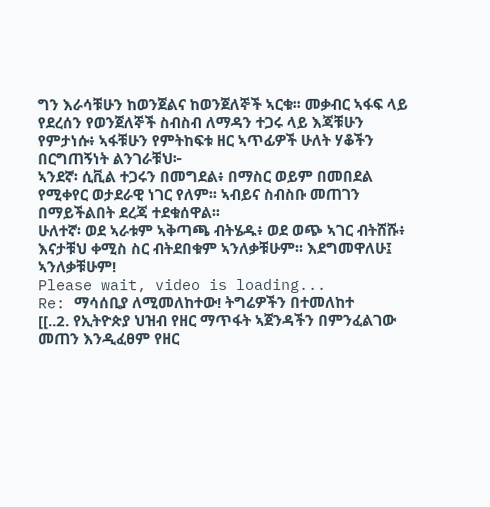ግን እራሳቹሁን ከወንጀልና ከወንጀለኞች ኣርቁ፡፡ መቃብር ኣፋፍ ላይ የደረሰን የወንጀለኞች ስብስብ ለማዳን ተጋሩ ላይ እጃቹሁን የምታነሱ፥ ኣፋቹሁን የምትከፍቱ ዘር ኣጥፊዎች ሁለት ሃቆችን በርግጠኝነት ልንገራቹህ፦
ኣንደኛ፡ ሲቪል ተጋሩን በመግደል፥ በማስር ወይም በመበደል የሚቀየር ወታደራዊ ነገር የለም፡፡ ኣብይና ስብስቡ መጠገን በማይችልበት ደረጃ ተደቁሰዋል፡፡
ሁለተኛ፡ ወደ ኣራቱም ኣቅጣጫ ብትሄዱ፥ ወደ ወጭ ኣገር ብትሸሹ፥ እናታቹህ ቀሚስ ስር ብትደበቁም ኣንለቃቹሁም፡፡ እደግመዋለሁ፤
ኣንለቃቹሁም!
Please wait, video is loading...
Re: ማሳሰቢያ ለሚመለከተው! ትግሬዎችን በተመለከተ
[[..2. የኢትዮጵያ ህዝብ የዘር ማጥፋት ኣጀንዳችን በምንፈልገው መጠን እንዲፈፀም የዘር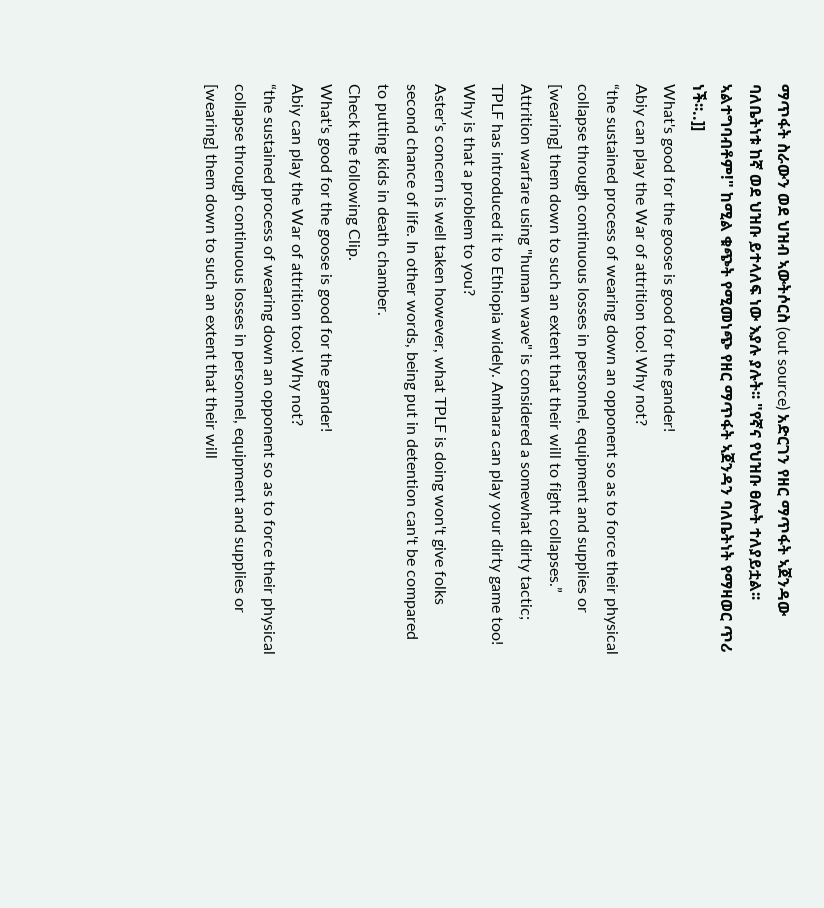ማጥፋት ስራውን ወደ ህዝብ ኣውትሶርስ (out source) አድርገን የዘር ማጥፋት ኣጀንዳው ባለቤትነቱ ከኛ ወደ ህዝቡ ይተላለፍ ነው እያሉ ያሉት፡፡ "የኛና የህዝቡ ፀሎት ተለያይቷል፡፡ ኣልተግባብቶም!" ከሚል ቁጭት የሚመነጭ የዘር ማጥፋት ኣጀንዳን ባለቤትነት የማዛወር ጥሪ ነች፡፡..]]
What's good for the goose is good for the gander!
Abiy can play the War of attrition too! Why not?
“the sustained process of wearing down an opponent so as to force their physical collapse through continuous losses in personnel, equipment and supplies or [wearing] them down to such an extent that their will to fight collapses.”
Attrition warfare using "human wave" is considered a somewhat dirty tactic; TPLF has introduced it to Ethiopia widely. Amhara can play your dirty game too! Why is that a problem to you?
Aster's concern is well taken however, what TPLF is doing won't give folks second chance of life. In other words, being put in detention can't be compared to putting kids in death chamber.
Check the following Clip.
What's good for the goose is good for the gander!
Abiy can play the War of attrition too! Why not?
“the sustained process of wearing down an opponent so as to force their physical collapse through continuous losses in personnel, equipment and supplies or [wearing] them down to such an extent that their will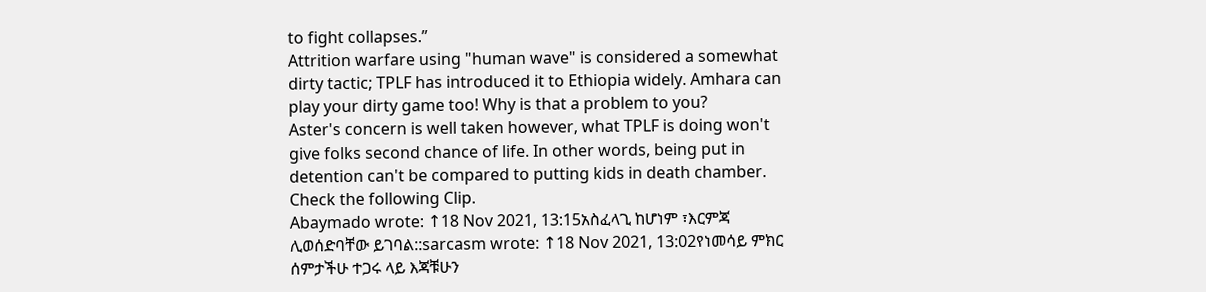to fight collapses.”
Attrition warfare using "human wave" is considered a somewhat dirty tactic; TPLF has introduced it to Ethiopia widely. Amhara can play your dirty game too! Why is that a problem to you?
Aster's concern is well taken however, what TPLF is doing won't give folks second chance of life. In other words, being put in detention can't be compared to putting kids in death chamber.
Check the following Clip.
Abaymado wrote: ↑18 Nov 2021, 13:15አስፈላጊ ከሆነም ፣እርምጃ ሊወሰድባቸው ይገባል::sarcasm wrote: ↑18 Nov 2021, 13:02የነመሳይ ምክር ሰምታችሁ ተጋሩ ላይ እጃቹሁን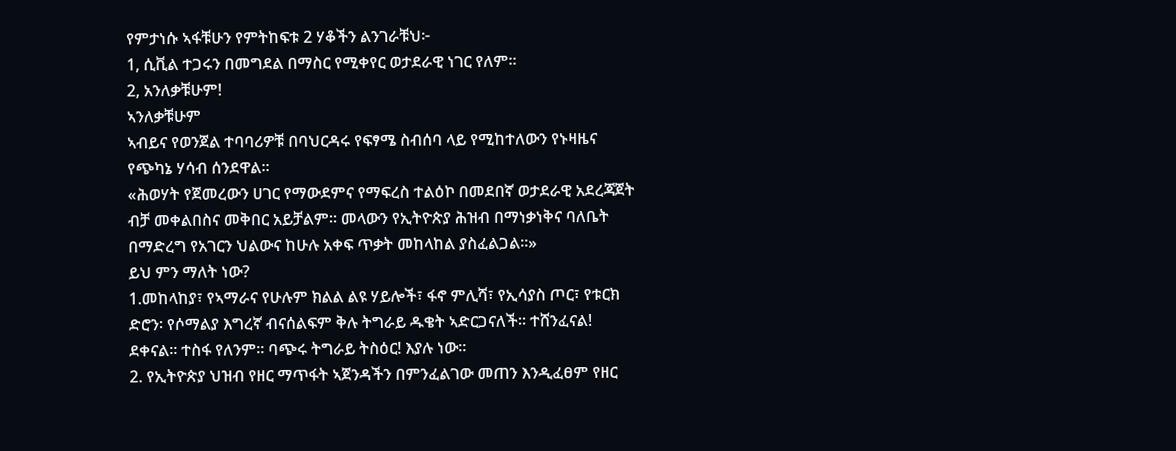የምታነሱ ኣፋቹሁን የምትከፍቱ 2 ሃቆችን ልንገራቹህ፦
1, ሲቪል ተጋሩን በመግደል በማስር የሚቀየር ወታደራዊ ነገር የለም።
2, አንለቃቹሁም!
ኣንለቃቹሁም
ኣብይና የወንጀል ተባባሪዎቹ በባህርዳሩ የፍፃሜ ስብሰባ ላይ የሚከተለውን የኑዛዜና የጭካኔ ሃሳብ ሰንደዋል፡፡
«ሕወሃት የጀመረውን ሀገር የማውደምና የማፍረስ ተልዕኮ በመደበኛ ወታደራዊ አደረጃጀት ብቻ መቀልበስና መቅበር አይቻልም። መላውን የኢትዮጵያ ሕዝብ በማነቃነቅና ባለቤት በማድረግ የአገርን ህልውና ከሁሉ አቀፍ ጥቃት መከላከል ያስፈልጋል፡፡»
ይህ ምን ማለት ነው?
1.መከላከያ፣ የኣማራና የሁሉም ክልል ልዩ ሃይሎች፣ ፋኖ ምሊሻ፣ የኢሳያስ ጦር፣ የቱርክ ድሮን፡ የሶማልያ እግረኛ ብናሰልፍም ቅሉ ትግራይ ዱቄት ኣድርጋናለች። ተሸንፈናል! ደቀናል። ተስፋ የለንም፡፡ ባጭሩ ትግራይ ትስዕር! እያሉ ነው፡፡
2. የኢትዮጵያ ህዝብ የዘር ማጥፋት ኣጀንዳችን በምንፈልገው መጠን እንዲፈፀም የዘር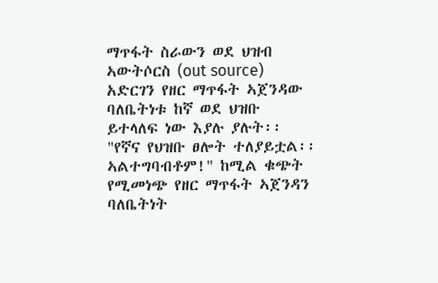ማጥፋት ስራውን ወደ ህዝብ ኣውትሶርስ (out source) አድርገን የዘር ማጥፋት ኣጀንዳው ባለቤትነቱ ከኛ ወደ ህዝቡ ይተላለፍ ነው እያሉ ያሉት፡፡ "የኛና የህዝቡ ፀሎት ተለያይቷል፡፡ ኣልተግባብቶም!" ከሚል ቁጭት የሚመነጭ የዘር ማጥፋት ኣጀንዳን ባለቤትነት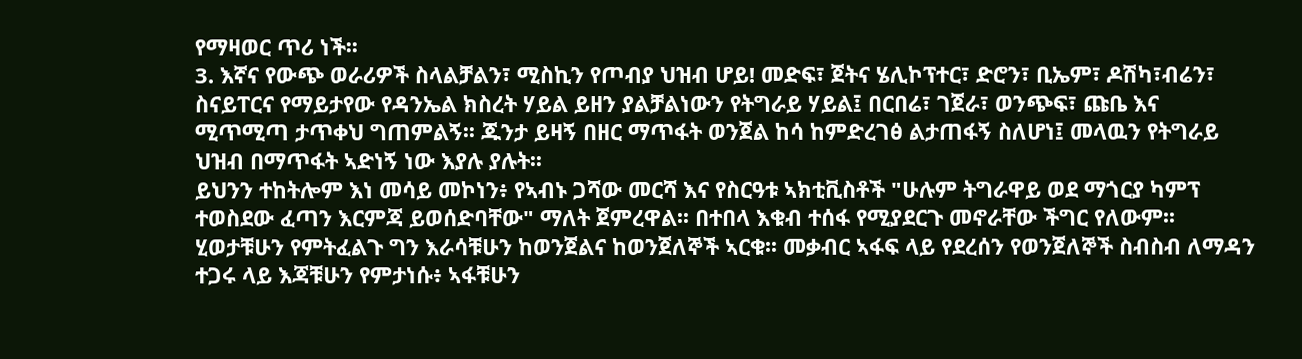የማዛወር ጥሪ ነች፡፡
3. እኛና የውጭ ወራሪዎች ስላልቻልን፣ ሚስኪን የጦብያ ህዝብ ሆይ! መድፍ፣ ጀትና ሄሊኮፕተር፣ ድሮን፣ ቢኤም፣ ዶሽካ፣ብሬን፣ ስናይፐርና የማይታየው የዳንኤል ክስረት ሃይል ይዘን ያልቻልነውን የትግራይ ሃይል፤ በርበሬ፣ ገጀራ፣ ወንጭፍ፣ ጩቤ እና ሚጥሚጣ ታጥቀህ ግጠምልኝ፡፡ ጁንታ ይዛኝ በዘር ማጥፋት ወንጀል ከሳ ከምድረገፅ ልታጠፋኝ ስለሆነ፤ መላዉን የትግራይ ህዝብ በማጥፋት ኣድነኝ ነው እያሉ ያሉት፡፡
ይህንን ተከትሎም እነ መሳይ መኮነን፥ የኣብኑ ጋሻው መርሻ እና የስርዓቱ ኣክቲቪስቶች "ሁሉም ትግራዋይ ወደ ማጎርያ ካምፕ ተወስደው ፈጣን እርምጃ ይወሰድባቸው" ማለት ጀምረዋል፡፡ በተበላ እቁብ ተሰፋ የሚያደርጉ መኖራቸው ችግር የለውም፡፡ ሂወታቹሁን የምትፈልጉ ግን እራሳቹሁን ከወንጀልና ከወንጀለኞች ኣርቁ፡፡ መቃብር ኣፋፍ ላይ የደረሰን የወንጀለኞች ስብስብ ለማዳን ተጋሩ ላይ እጃቹሁን የምታነሱ፥ ኣፋቹሁን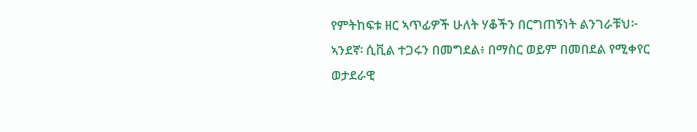የምትከፍቱ ዘር ኣጥፊዎች ሁለት ሃቆችን በርግጠኝነት ልንገራቹህ፦
ኣንደኛ፡ ሲቪል ተጋሩን በመግደል፥ በማስር ወይም በመበደል የሚቀየር ወታደራዊ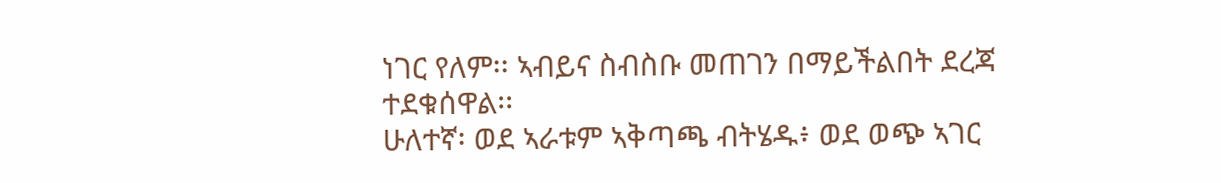ነገር የለም፡፡ ኣብይና ስብስቡ መጠገን በማይችልበት ደረጃ ተደቁሰዋል፡፡
ሁለተኛ፡ ወደ ኣራቱም ኣቅጣጫ ብትሄዱ፥ ወደ ወጭ ኣገር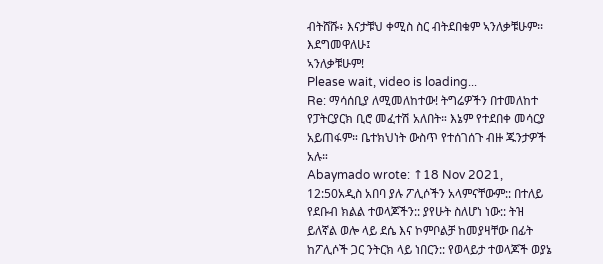ብትሸሹ፥ እናታቹህ ቀሚስ ስር ብትደበቁም ኣንለቃቹሁም፡፡ እደግመዋለሁ፤
ኣንለቃቹሁም!
Please wait, video is loading...
Re: ማሳሰቢያ ለሚመለከተው! ትግሬዎችን በተመለከተ
የፓትርያርክ ቢሮ መፈተሽ አለበት። እኔም የተደበቀ መሳርያ አይጠፋም። ቤተክህነት ውስጥ የተሰገሰጉ ብዙ ጁንታዎች አሉ።
Abaymado wrote: ↑18 Nov 2021, 12:50አዲስ አበባ ያሉ ፖሊሶችን አላምናቸውም:: በተለይ የደቡብ ክልል ተወላጆችን:: ያየሁት ስለሆነ ነው:: ትዝ ይለኛል ወሎ ላይ ደሴ እና ኮምቦልቻ ከመያዛቸው በፊት ከፖሊሶች ጋር ንትርክ ላይ ነበርን:: የወላይታ ተወላጆች ወያኔ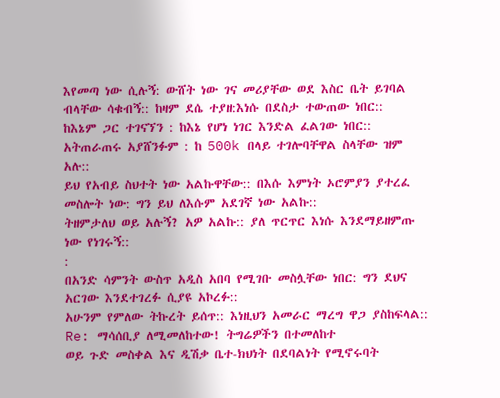እየመጣ ነው ሲሉኝ: ውሸት ነው ገና መሪያቸው ወደ እስር ቤት ይገባል ብላቸው ሳቁብኝ:: ከዛም ደሴ ተያዘ:እነሱ በደስታ ተውጠው ነበር::
ከእኔም ጋር ተገናኘን : ከእኔ የሆነ ነገር እንድል ፈልገው ነበር:: አትጠራጠሩ አያሸንፉም : ከ 500k በላይ ተገሎባቸዋል ስላቸው ዝም አሉ::
ይህ የአብይ ስህተት ነው አልኩዋቸው:: በእሱ እምነት ኦሮምያን ያተረፈ መስሎት ነው: ግን ይህ ለእሱም አደገኛ ነው አልኩ::
ትዘምታለህ ወይ አሉኝ? አዎ አልኩ:: ያለ ጥርጥር እነሱ እንደማይዘምጡ ነው የነገሩኝ::
:
በአንድ ሳምንት ውስጥ አዲስ አበባ የሚገቡ መስሏቸው ነበር: ግን ደህና አርገው እንደተገረፉ ሲያዩ አኮረፉ::
አሁንም የምለው ትኩረት ይሰጥ:: እነዚህን አመራር ማረግ ዋጋ ያስከፍላል::
Re: ማሳሰቢያ ለሚመለከተው! ትግሬዎችን በተመለከተ
ወይ ጉድ መስቀል እና ዲሽቃ ቤተ-ክህነት በደባልነት የሚኖሩባት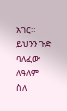አገር። ይህንን ጉድ ባለፈው ለዓለም ስለ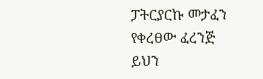ፓትርያርኩ መታፈን የቀረፀው ፈረንጅ ይህን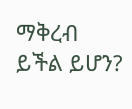ማቅረብ ይችል ይሆን?